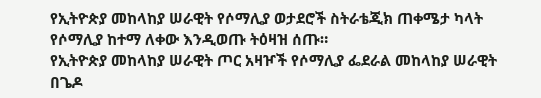የኢትዮጵያ መከላከያ ሠራዊት የሶማሊያ ወታደሮች ስትራቴጂክ ጠቀሜታ ካላት የሶማሊያ ከተማ ለቀው እንዲወጡ ትዕዛዝ ሰጡ።
የኢትዮጵያ መከላከያ ሠራዊት ጦር አዛዦች የሶማሊያ ፌደራል መከላከያ ሠራዊት በጌዶ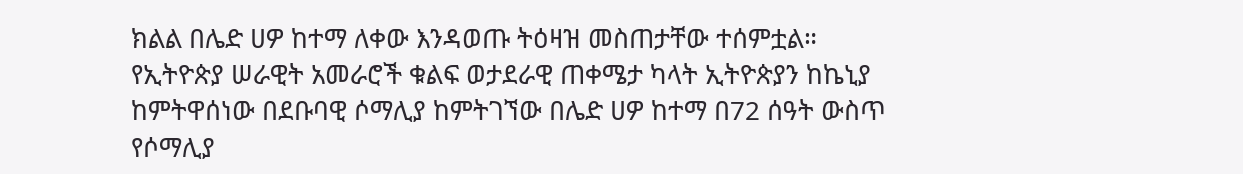ክልል በሌድ ሀዎ ከተማ ለቀው እንዳወጡ ትዕዛዝ መስጠታቸው ተሰምቷል።
የኢትዮጵያ ሠራዊት አመራሮች ቁልፍ ወታደራዊ ጠቀሜታ ካላት ኢትዮጵያን ከኬኒያ ከምትዋሰነው በደቡባዊ ሶማሊያ ከምትገኘው በሌድ ሀዎ ከተማ በ72 ሰዓት ውስጥ የሶማሊያ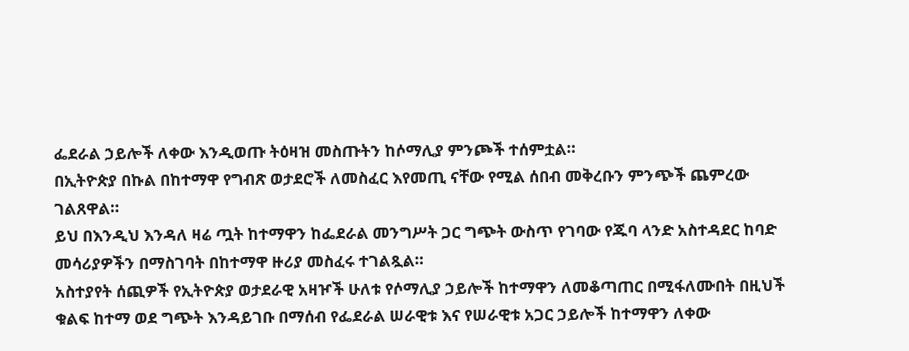ፌደራል ኃይሎች ለቀው እንዲወጡ ትዕዛዝ መስጡትን ከሶማሊያ ምንጮች ተሰምቷል።
በኢትዮጵያ በኩል በከተማዋ የግብጽ ወታደሮች ለመስፈር እየመጢ ናቸው የሚል ሰበብ መቅረቡን ምንጭች ጨምረው ገልጸዋል።
ይህ በእንዲህ እንዳለ ዛሬ ጧት ከተማዋን ከፌደራል መንግሥት ጋር ግጭት ውስጥ የገባው የጁባ ላንድ አስተዳደር ከባድ መሳሪያዎችን በማስገባት በከተማዋ ዙሪያ መስፈሩ ተገልጿል።
አስተያየት ሰጪዎች የኢትዮጵያ ወታደራዊ አዛዦች ሁለቱ የሶማሊያ ኃይሎች ከተማዋን ለመቆጣጠር በሚፋለሙበት በዚህች ቁልፍ ከተማ ወደ ግጭት እንዳይገቡ በማሰብ የፌደራል ሠራዊቱ እና የሠራዊቱ አጋር ኃይሎች ከተማዋን ለቀው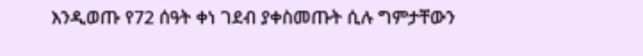እንዲወጡ የ72 ሰዓት ቀነ ገደብ ያቀስመጡት ሲሉ ግምታቸውን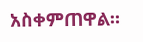አስቀምጠዋል።